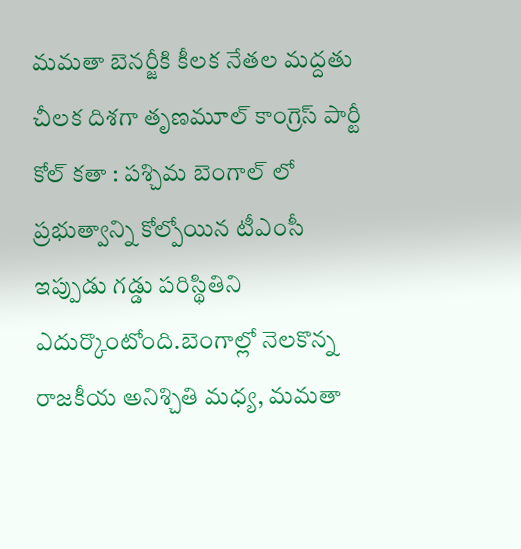మమతా బెనర్జీకి కీలక నేతల మద్దతు
చీలక దిశగా తృణమూల్ కాంగ్రెస్ పార్టీ కోల్ కతా : పశ్చిమ బెంగాల్ లో ప్రభుత్వాన్ని కోల్పోయిన టీఎంసీ ఇప్పుడు గడ్డు పరిస్థితిని ఎదుర్కొంటోంది.బెంగాల్లో నెలకొన్న రాజకీయ అనిశ్చితి మధ్య, మమతా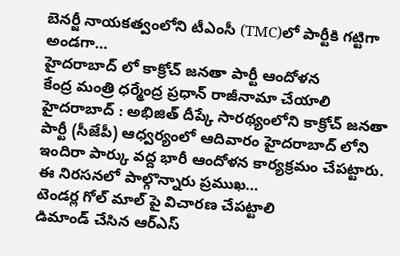బెనర్జీ నాయకత్వంలోని టీఎంసీ (TMC)లో పార్టీకి గట్టిగా అండగా…
హైదరాబాద్ లో కాక్రోచ్ జనతా పార్టీ ఆందోళన
కేంద్ర మంత్రి ధర్మేంద్ర ప్రధాన్ రాజీనామా చేయాలి హైదరాబాద్ : అభిజిత్ దీప్కే సారథ్యంలోని కాక్రోచ్ జనతా పార్టీ (సీజేపీ) ఆధ్వర్యంలో ఆదివారం హైదరాబాద్ లోని ఇందిరా పార్కు వద్ద భారీ ఆందోళన కార్యక్రమం చేపట్టారు. ఈ నిరసనలో పాల్గొన్నారు ప్రముఖ…
టెండర్ల గోల్ మాల్ పై విచారణ చేపట్టాలి
డిమాండ్ చేసిన ఆర్ఎస్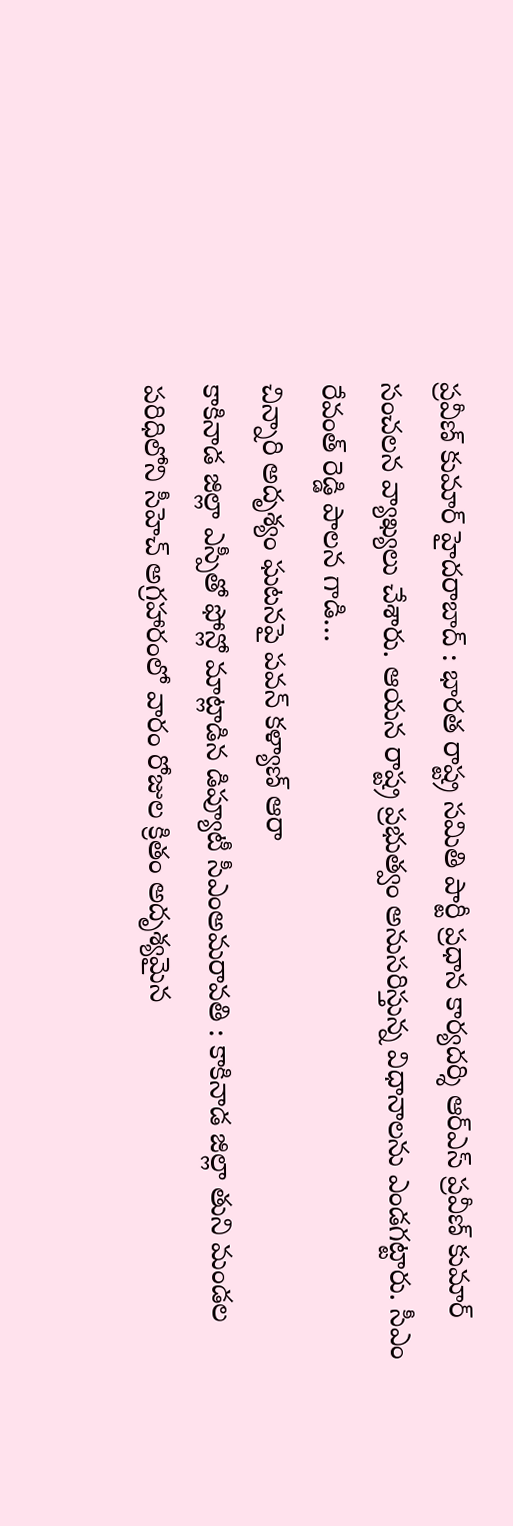ప్రవీణ్ కుమార్ హైదరాబాద్ : భారత రాష్ట్ర సమితి పార్టీ ప్రధాన కార్యదర్శి ఆర్ఎస్ ప్రవీణ్ కుమార్ సంచలన వ్యాఖ్యలు చేశారు. ఆయన రాష్ట్ర ప్రభుత్వం అనుసరిస్తున్న విధానాలను ఎండగట్టారు. సీఎం రేవంత్ రెడ్డి పాలన గాడి…
చిన్నారి అదృశ్యం ఘటనపై పవన్ కళ్యాణ్ ఆరా
కాకినాడ జిల్లా ఎస్పీతో ఫోన్లో మాట్లాడిన డిప్యూటీ సీఎంఅమరావతి : కాకినాడ జిల్లా తుని మండల పరిధిలోని సీహెచ్ అగ్రహారంలో వారం రోజుల క్రితం అదృశ్యమైన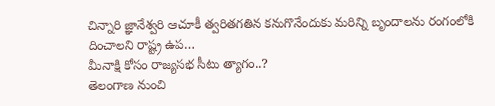చిన్నారి జ్ఞానేశ్వరి ఆచూకీ త్వరితగతిన కనుగొనేందుకు మరిన్ని బృందాలను రంగంలోకి దించాలని రాష్ట్ర ఉప…
మీనాక్షి కోసం రాజ్యసభ సీటు త్యాగం..?
తెలంగాణ నుంచి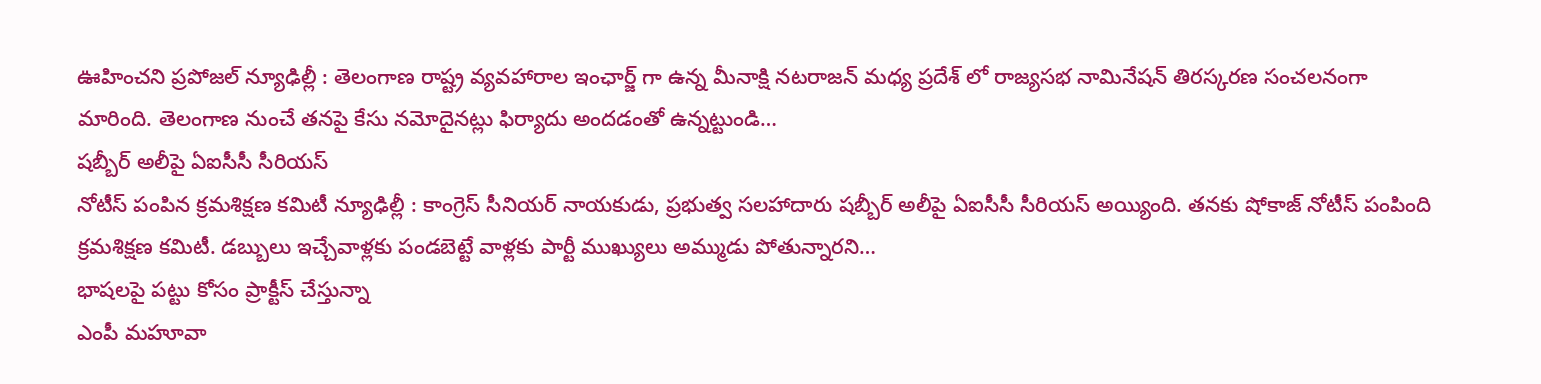ఊహించని ప్రపోజల్ న్యూఢిల్లీ : తెలంగాణ రాష్ట్ర వ్యవహారాల ఇంఛార్జ్ గా ఉన్న మీనాక్షి నటరాజన్ మధ్య ప్రదేశ్ లో రాజ్యసభ నామినేషన్ తిరస్కరణ సంచలనంగా మారింది. తెలంగాణ నుంచే తనపై కేసు నమోదైనట్లు ఫిర్యాదు అందడంతో ఉన్నట్టుండి…
షబ్బీర్ అలీపై ఏఐసీసీ సీరియస్
నోటీస్ పంపిన క్రమశిక్షణ కమిటీ న్యూఢిల్లీ : కాంగ్రెస్ సీనియర్ నాయకుడు, ప్రభుత్వ సలహాదారు షబ్బీర్ అలీపై ఏఐసీసీ సీరియస్ అయ్యింది. తనకు షోకాజ్ నోటీస్ పంపింది క్రమశిక్షణ కమిటీ. డబ్బులు ఇచ్చేవాళ్లకు పండబెట్టే వాళ్లకు పార్టీ ముఖ్యులు అమ్ముడు పోతున్నారని…
భాషలపై పట్టు కోసం ప్రాక్టీస్ చేస్తున్నా
ఎంపీ మహూవా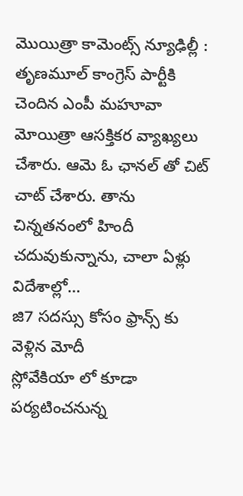మొయిత్రా కామెంట్స్ న్యూఢిల్లీ : తృణమూల్ కాంగ్రెస్ పార్టీకి చెందిన ఎంపీ మహూవా మోయిత్రా ఆసక్తికర వ్యాఖ్యలు చేశారు. ఆమె ఓ ఛానల్ తో చిట్ చాట్ చేశారు. తాను చిన్నతనంలో హిందీ చదువుకున్నాను, చాలా ఏళ్లు విదేశాల్లో…
జి7 సదస్సు కోసం ఫ్రాన్స్ కు వెళ్లిన మోదీ
స్లోవేకియా లో కూడా పర్యటించనున్న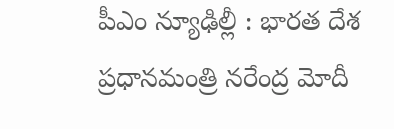పీఎం న్యూఢిల్లీ : భారత దేశ ప్రధానమంత్రి నరేంద్ర మోదీ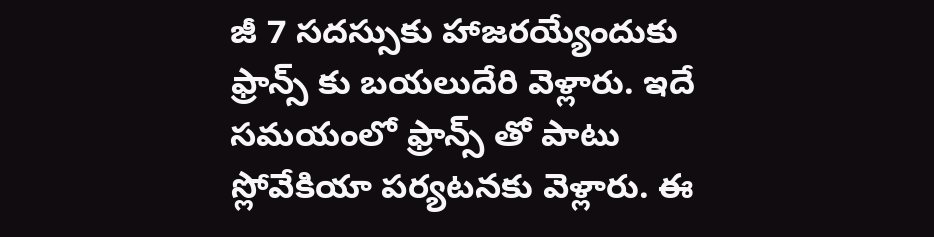జీ 7 సదస్సుకు హాజరయ్యేందుకు ఫ్రాన్స్ కు బయలుదేరి వెళ్లారు. ఇదే సమయంలో ఫ్రాన్స్ తో పాటు స్లోవేకియా పర్యటనకు వెళ్లారు. ఈ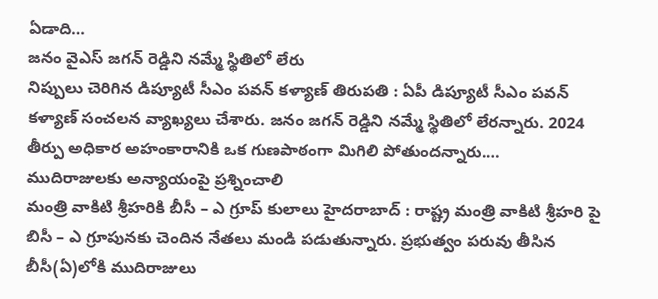ఏడాది…
జనం వైఎస్ జగన్ రెడ్డిని నమ్మే స్థితిలో లేరు
నిప్పులు చెరిగిన డిప్యూటీ సీఎం పవన్ కళ్యాణ్ తిరుపతి : ఏపీ డిప్యూటీ సీఎం పవన్ కళ్యాణ్ సంచలన వ్యాఖ్యలు చేశారు. జనం జగన్ రెడ్డిని నమ్మే స్థితిలో లేరన్నారు. 2024 తీర్పు అధికార అహంకారానికి ఒక గుణపాఠంగా మిగిలి పోతుందన్నారు.…
ముదిరాజులకు అన్యాయంపై ప్రశ్నించాలి
మంత్రి వాకిటి శ్రీహరికి బీసీ – ఎ గ్రూప్ కులాలు హైదరాబాద్ : రాష్ట్ర మంత్రి వాకిటి శ్రీహరి పై బిసీ – ఎ గ్రూపునకు చెందిన నేతలు మండి పడుతున్నారు. ప్రభుత్వం పరువు తీసిన బీసీ(ఏ)లోకి ముదిరాజులు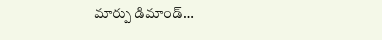మార్పు డిమాండ్…